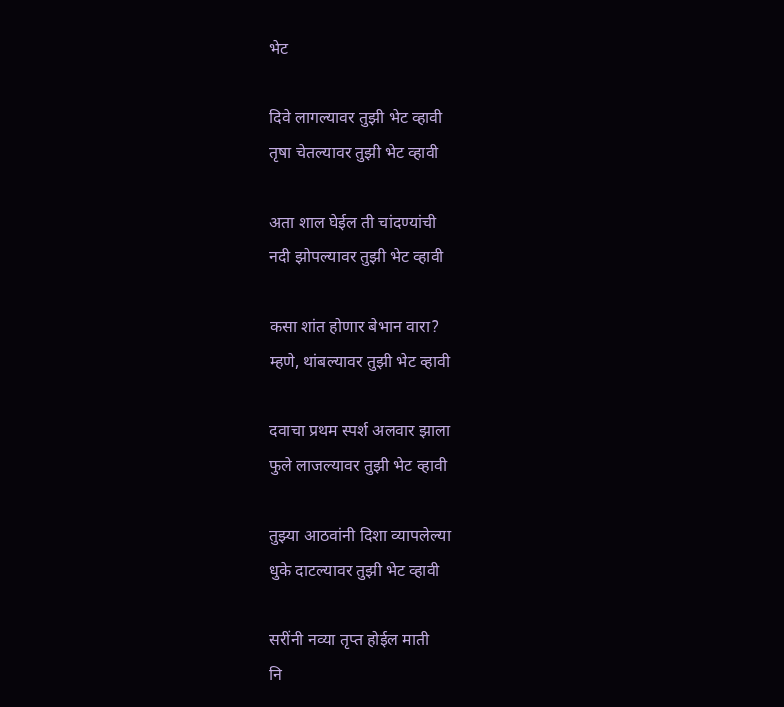भेट

दिवे लागल्यावर तुझी भेट व्हावी
तृषा चेतल्यावर तुझी भेट व्हावी

अता शाल घेईल ती चांदण्यांची
नदी झोपल्यावर तुझी भेट व्हावी

कसा शांत होणार बेभान वारा?
म्हणे, थांबल्यावर तुझी भेट व्हावी

दवाचा प्रथम स्पर्श अलवार झाला
फुले लाजल्यावर तुझी भेट व्हावी

तुझ्या आठवांनी दिशा व्यापलेल्या
धुके दाटल्यावर तुझी भेट व्हावी

सरींनी नव्या तृप्त होईल माती
नि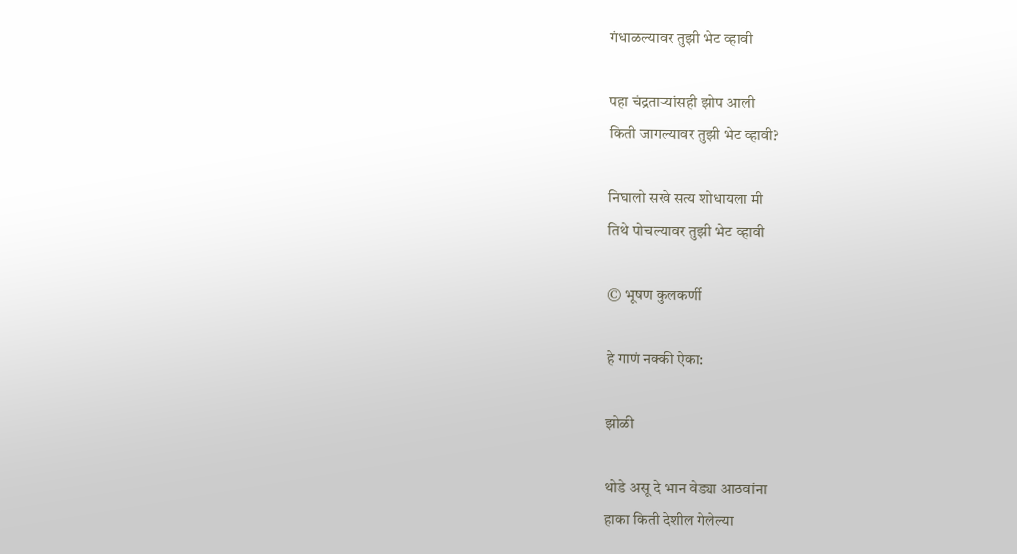गंधाळल्यावर तुझी भेट व्हावी

पहा चंद्रताऱ्यांसही झोप आली
किती जागल्यावर तुझी भेट व्हावी?

निघालो सखे सत्य शोधायला मी
तिथे पोचल्यावर तुझी भेट व्हावी

© भूषण कुलकर्णी

हे गाणं नक्की ऐका:

झोळी

थोडे असू दे भान वेड्या आठवांना
हाका किती देशील गेलेल्या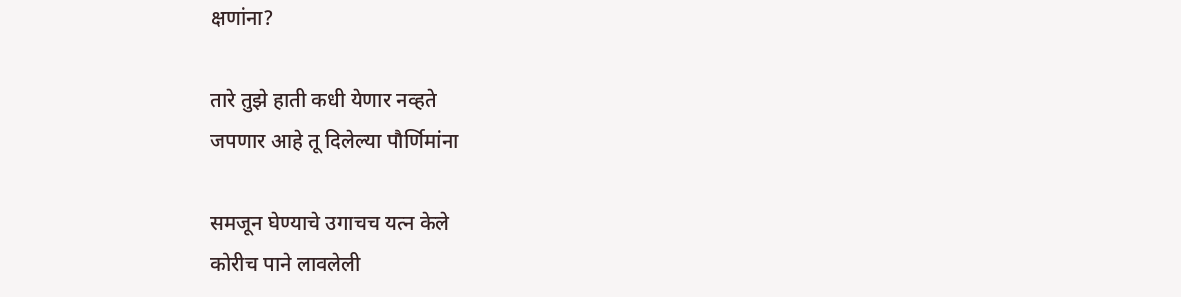क्षणांना?

तारे तुझे हाती कधी येणार नव्हते
जपणार आहे तू दिलेल्या पौर्णिमांना

समजून घेण्याचे उगाचच यत्न केले
कोरीच पाने लावलेली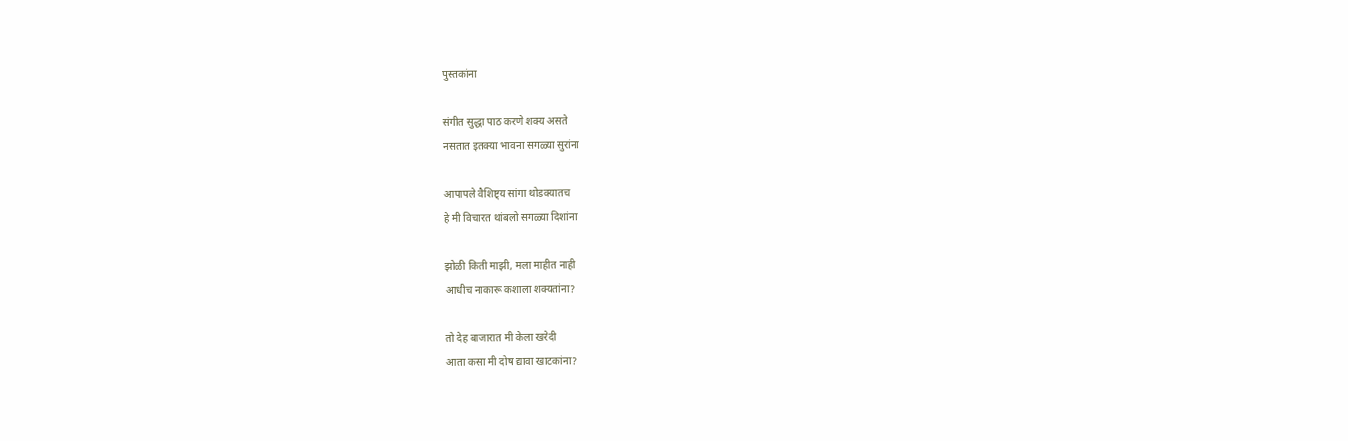पुस्तकांना

संगीत सुद्धा पाठ करणे शक्य असते
नसतात इतक्या भावना सगळ्या सुरांना

आपापले वैशिष्ट्य सांगा थोडक्यातच
हे मी विचारत थांबलो सगळ्या दिशांना

झोळी किती माझी, मला माहीत नाही
आधीच नाकारू कशाला शक्यतांना?

तो देह बाजारात मी केला खरेदी
आता कसा मी दोष द्यावा खाटकांना?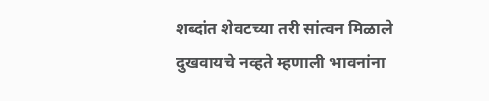शब्दांत शेवटच्या तरी सांत्वन मिळाले
दुखवायचे नव्हते म्हणाली भावनांना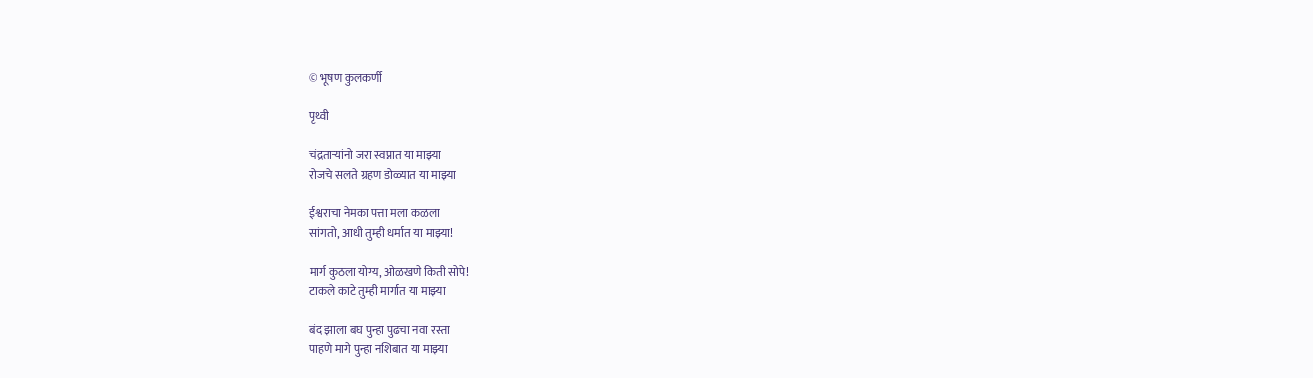© भूषण कुलकर्णी

पृथ्वी

चंद्रताऱ्यांनो जरा स्वप्नात या माझ्या
रोजचे सलते ग्रहण डोळ्यात या माझ्या

ईश्वराचा नेमका पत्ता मला कळला
सांगतो, आधी तुम्ही धर्मात या माझ्या!

मार्ग कुठला योग्य, ओळखणे किती सोपे!
टाकले काटे तुम्ही मार्गात या माझ्या

बंद झाला बघ पुन्हा पुढचा नवा रस्ता
पाहणे मागे पुन्हा नशिबात या माझ्या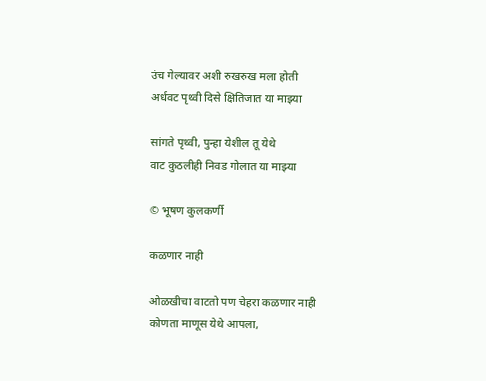उंच गेल्यावर अशी रुखरुख मला होती
अर्धवट पृथ्वी दिसे क्षितिजात या माझ्या

सांगते पृथ्वी, पुन्हा येशील तू येथे
वाट कुठलीही निवड गोलात या माझ्या

© भूषण कुलकर्णी

कळणार नाही

ओळखीचा वाटतो पण चेहरा कळणार नाही
कोणता माणूस येथे आपला,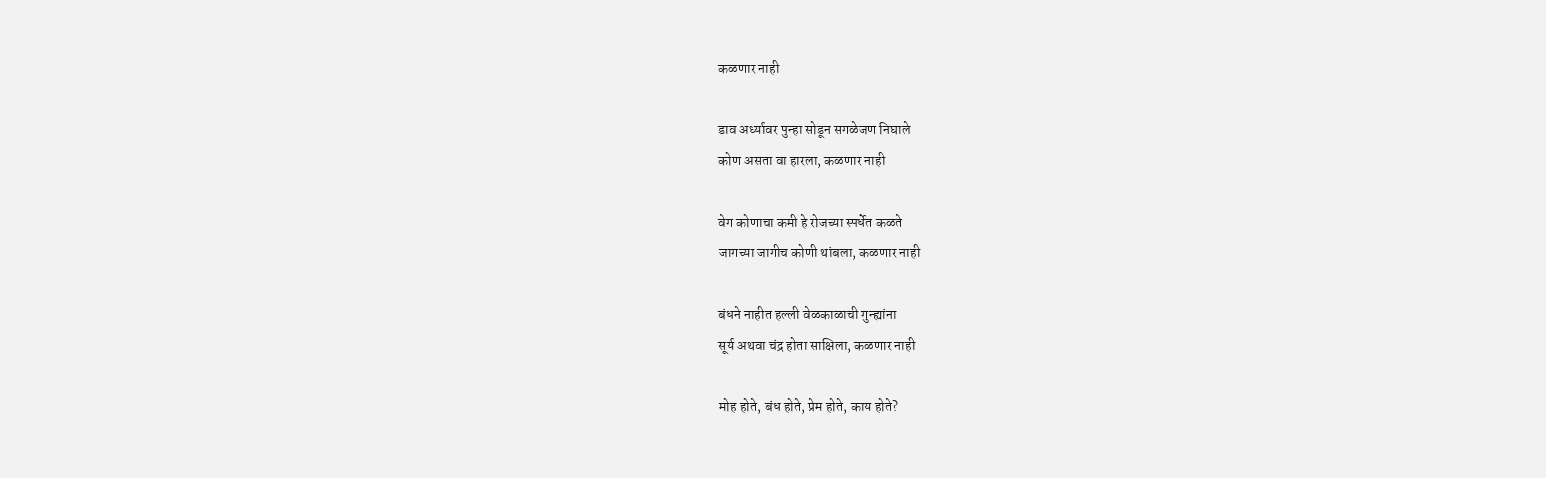कळणार नाही

डाव अर्ध्यावर पुन्हा सोडून सगळेजण निघाले
कोण असता वा हारला, कळणार नाही

वेग कोणाचा कमी हे रोजच्या स्पर्धेत कळते
जागच्या जागीच कोणी थांबला, कळणार नाही

बंधने नाहीत हल्ली वेळकाळाची गुन्ह्यांना
सूर्य अथवा चंद्र होता साक्षिला, कळणार नाही

मोह होते, बंध होते, प्रेम होते, काय होते?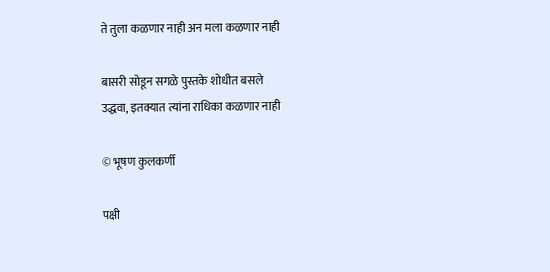ते तुला कळणार नाही अन मला कळणार नाही

बासरी सोडून सगळे पुस्तके शोधीत बसले
उद्धवा, इतक्यात त्यांना राधिका कळणार नाही

© भूषण कुलकर्णी

पक्षी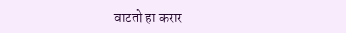वाटतो हा करार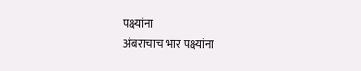पक्ष्यांना
अंबराचाच भार पक्ष्यांना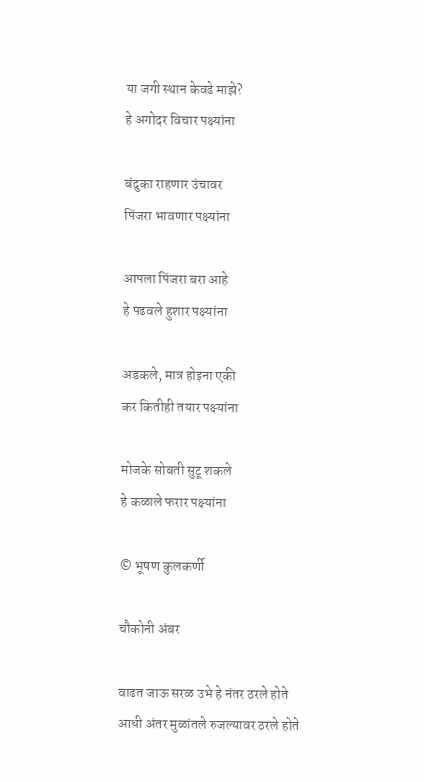या जगी स्थान केवढे माझे?
हे अगोदर विचार पक्ष्यांना

बंदुका राहणार उंचावर
पिंजरा भावणार पक्ष्यांना

आपला पिंजरा बरा आहे
हे पढवले हुशार पक्ष्यांना

अडकले, मात्र होइना एकी
कर कितीही तयार पक्ष्यांना

मोजके सोबती सुटू शकले
हे कळाले फरार पक्ष्यांना

© भूषण कुलकर्णी

चौकोनी अंबर

वाढत जाऊ सरळ उभे हे नंतर ठरले होते
आधी अंतर मुळांतले रुजल्यावर ठरले होते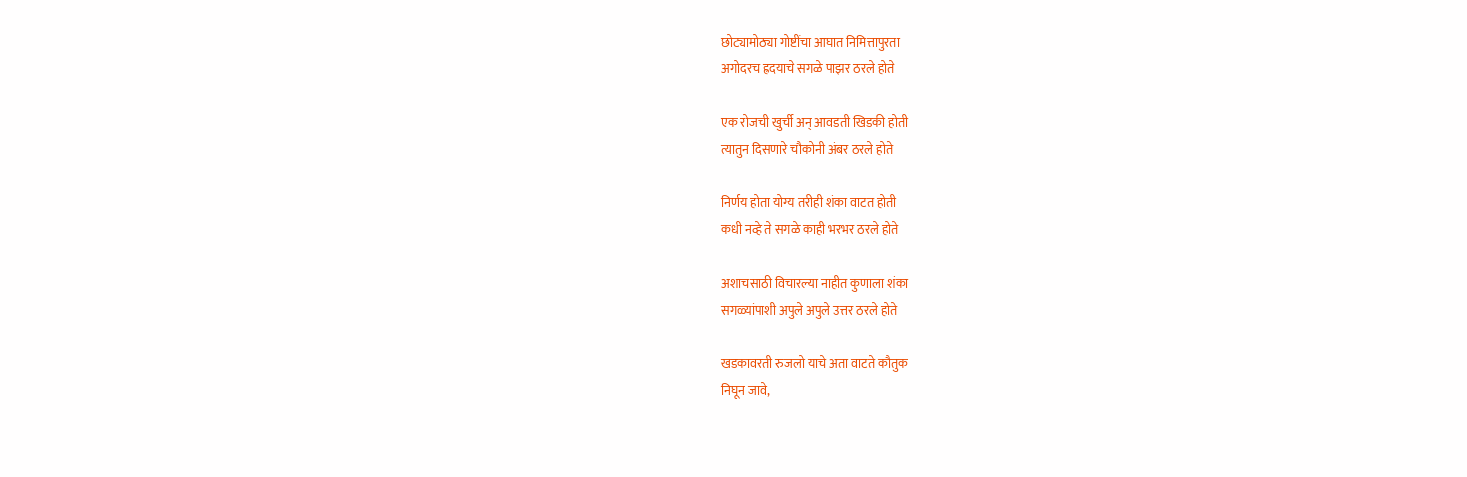छोट्यामोठ्या गोष्टींचा आघात निमित्तापुरता
अगोदरच ह्रदयाचे सगळे पाझर ठरले होते

एक रोजची खुर्ची अन् आवडती खिडकी होती
त्यातुन दिसणारे चौकोनी अंबर ठरले होते

निर्णय होता योग्य तरीही शंका वाटत होती
कधी नव्हे ते सगळे काही भरभर ठरले होते

अशाचसाठी विचारल्या नाहीत कुणाला शंका
सगळ्यांपाशी अपुले अपुले उत्तर ठरले होते

खडकावरती रुजलो याचे अता वाटते कौतुक
निघून जावे,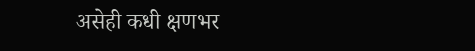असेही कधी क्षणभर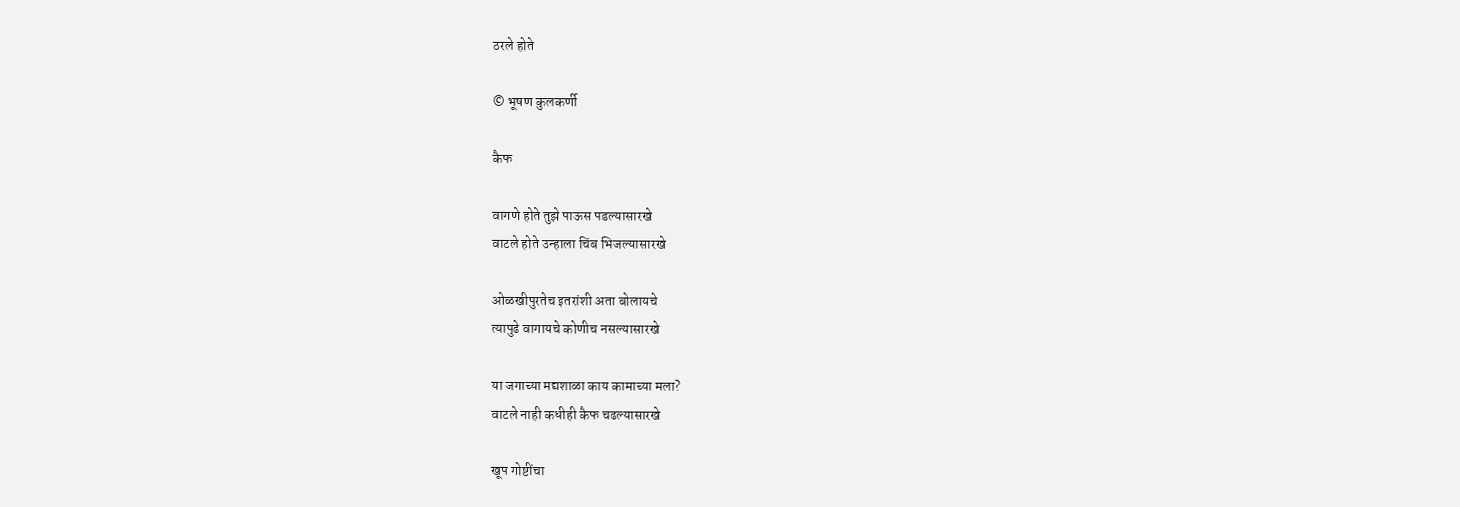ठरले होते

© भूषण कुलकर्णी

कैफ

वागणे होते तुझे पाऊस पडल्यासारखे
वाटले होते उन्हाला चिंब भिजल्यासारखे

ओळखीपुरतेच इतरांशी अता बोलायचे
त्यापुढे वागायचे कोणीच नसल्यासारखे

या जगाच्या मद्यशाळा काय कामाच्या मला?
वाटले नाही कधीही कैफ चढल्यासारखे

खूप गोष्टींचा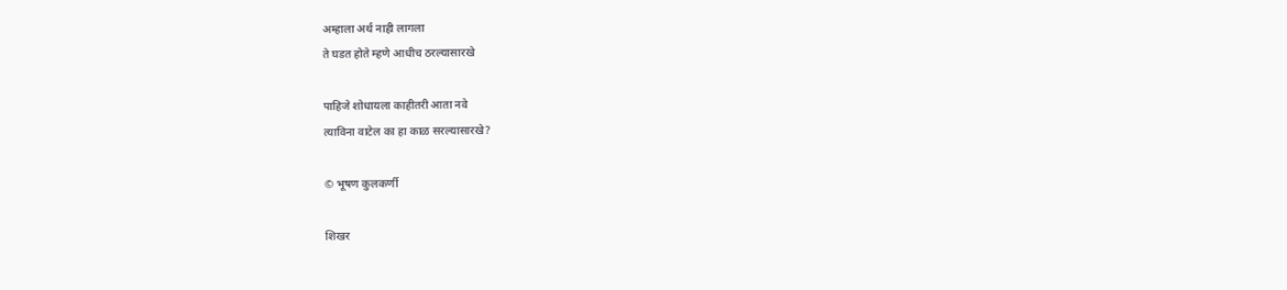अम्हाला अर्थ नाही लागला
ते घडत होते म्हणे आधीच ठरल्यासारखे

पाहिजे शोधायला काहीतरी आता नवे
त्याविना वाटेल का हा काळ सरल्यासारखे?

© भूषण कुलकर्णी

शिखर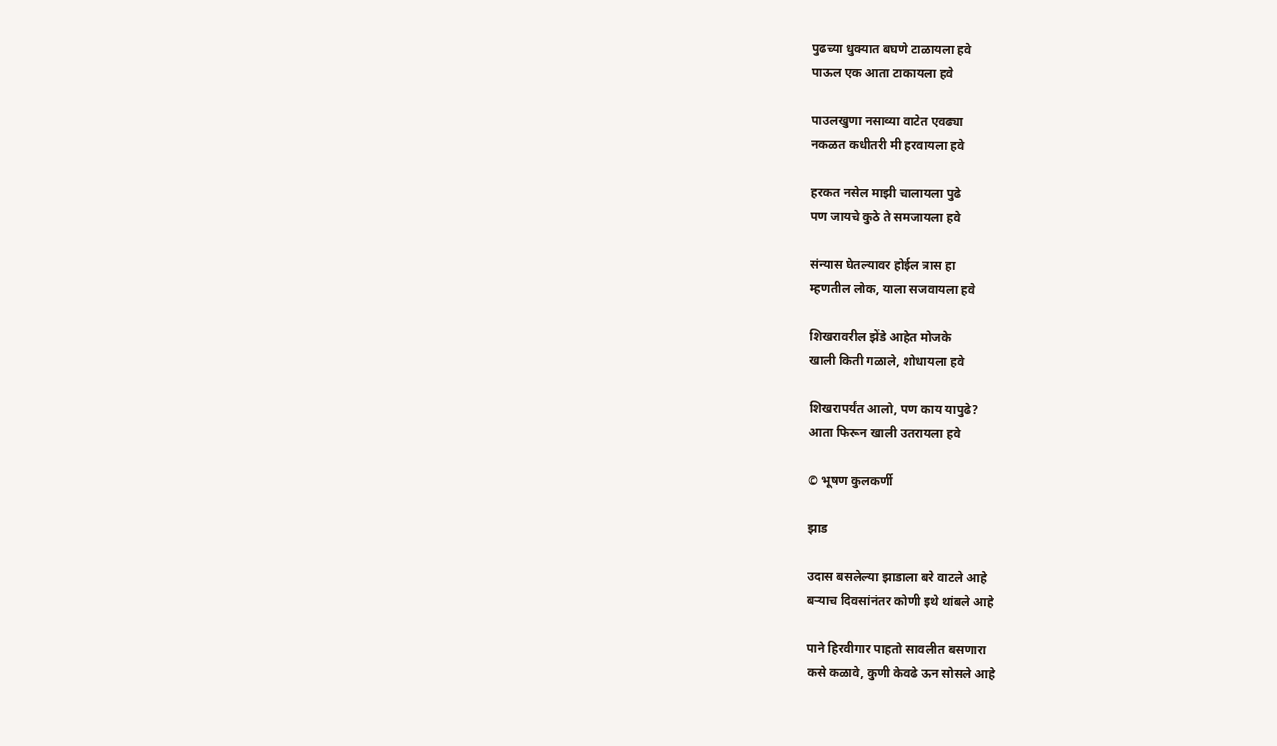पुढच्या धुक्यात बघणे टाळायला हवे
पाऊल एक आता टाकायला हवे

पाउलखुणा नसाव्या वाटेत एवढ्या
नकळत कधीतरी मी हरवायला हवे

हरकत नसेल माझी चालायला पुढे
पण जायचे कुठे ते समजायला हवे

संन्यास घेतल्यावर होईल त्रास हा
म्हणतील लोक, याला सजवायला हवे

शिखरावरील झेंडे आहेत मोजके
खाली किती गळाले, शोधायला हवे

शिखरापर्यंत आलो, पण काय यापुढे?
आता फिरून खाली उतरायला हवे

© भूषण कुलकर्णी

झाड

उदास बसलेल्या झाडाला बरे वाटले आहे
बऱ्याच दिवसांनंतर कोणी इथे थांबले आहे

पाने हिरवीगार पाहतो सावलीत बसणारा
कसे कळावे, कुणी केवढे ऊन सोसले आहे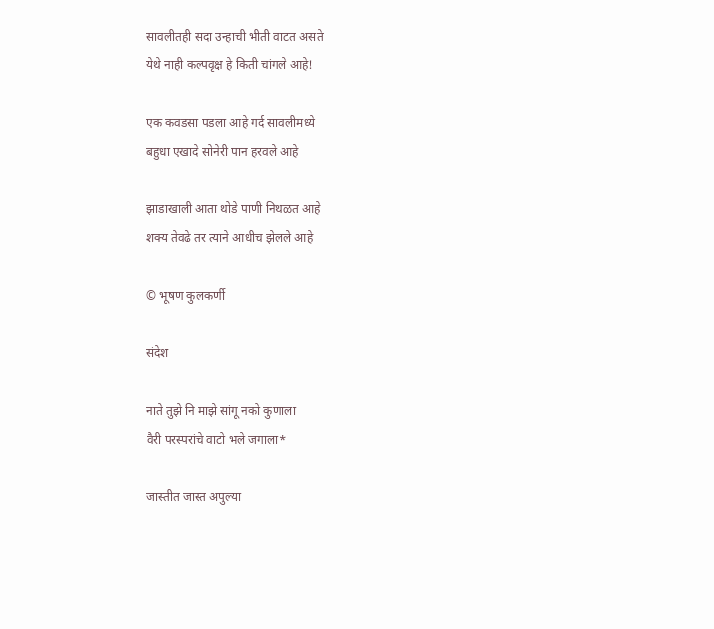सावलीतही सदा उन्हाची भीती वाटत असते
येथे नाही कल्पवृक्ष हे किती चांगले आहे!

एक कवडसा पडला आहे गर्द सावलीमध्ये
बहुधा एखादे सोनेरी पान हरवले आहे

झाडाखाली आता थोडे पाणी निथळत आहे
शक्य तेवढे तर त्याने आधीच झेलले आहे

© भूषण कुलकर्णी

संदेश

नाते तुझे नि माझे सांगू नको कुणाला
वैरी परस्परांचे वाटो भले जगाला*

जास्तीत जास्त अपुल्या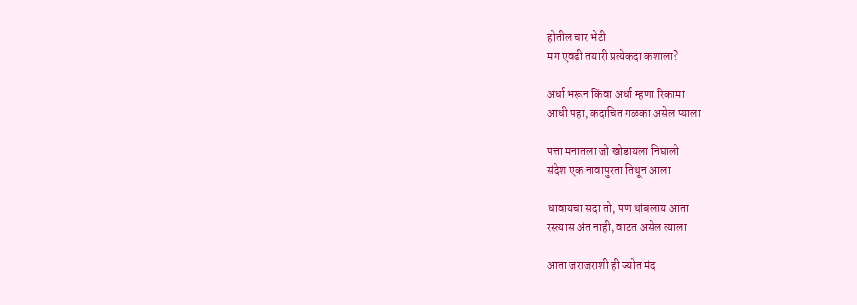होतील चार भेटी
मग एवढी तयारी प्रत्येकदा कशाला?

अर्धा भरून किंवा अर्धा म्हणा रिकामा
आधी पहा, कदाचित गळका असेल प्याला

पत्ता मनातला जो खोडायला निघालो
संदेश एक नावापुरता तिथून आला

धावायचा सदा तो, पण थांबलाय आता
रस्त्यास अंत नाही, वाटत असेल त्याला

आता जराजराशी ही ज्योत मंद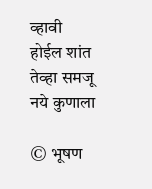व्हावी
होईल शांत तेव्हा समजू नये कुणाला

© भूषण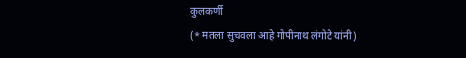कुलकर्णी
(* मतला सुचवला आहे गोपीनाथ लंगोटे यांनी)